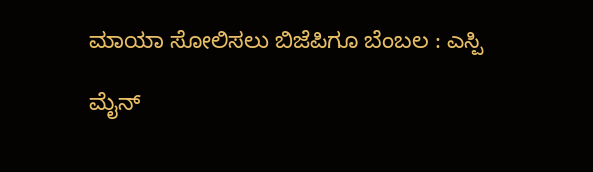ಮಾಯಾ ಸೋಲಿಸಲು ಬಿಜೆಪಿಗೂ ಬೆಂಬಲ : ಎಸ್ಪಿ

ಮೈನ್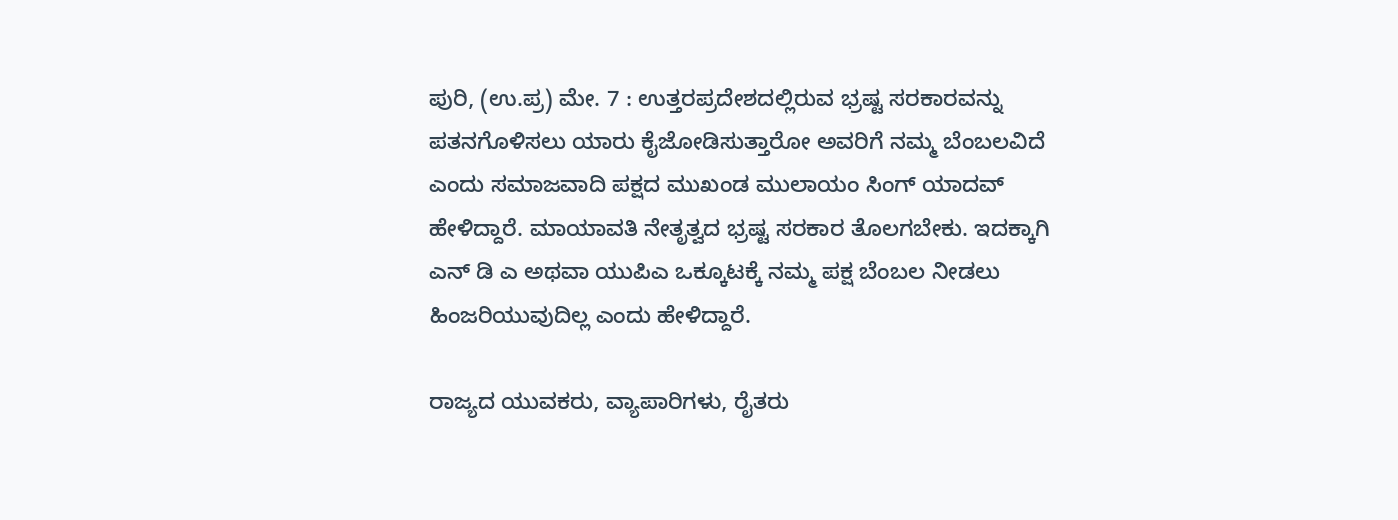ಪುರಿ, (ಉ.ಪ್ರ) ಮೇ. 7 : ಉತ್ತರಪ್ರದೇಶದಲ್ಲಿರುವ ಭ್ರಷ್ಟ ಸರಕಾರವನ್ನು ಪತನಗೊಳಿಸಲು ಯಾರು ಕೈಜೋಡಿಸುತ್ತಾರೋ ಅವರಿಗೆ ನಮ್ಮ ಬೆಂಬಲವಿದೆ ಎಂದು ಸಮಾಜವಾದಿ ಪಕ್ಷದ ಮುಖಂಡ ಮುಲಾಯಂ ಸಿಂಗ್ ಯಾದವ್ ಹೇಳಿದ್ದಾರೆ. ಮಾಯಾವತಿ ನೇತೃತ್ವದ ಭ್ರಷ್ಟ ಸರಕಾರ ತೊಲಗಬೇಕು. ಇದಕ್ಕಾಗಿ ಎನ್ ಡಿ ಎ ಅಥವಾ ಯುಪಿಎ ಒಕ್ಕೂಟಕ್ಕೆ ನಮ್ಮ ಪಕ್ಷ ಬೆಂಬಲ ನೀಡಲು ಹಿಂಜರಿಯುವುದಿಲ್ಲ ಎಂದು ಹೇಳಿದ್ದಾರೆ.

ರಾಜ್ಯದ ಯುವಕರು, ವ್ಯಾಪಾರಿಗಳು, ರೈತರು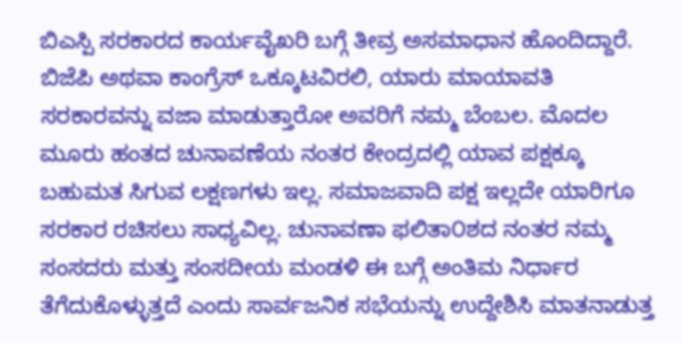ಬಿಎಸ್ಪಿ ಸರಕಾರದ ಕಾರ್ಯವೈಖರಿ ಬಗ್ಗೆ ತೀವ್ರ ಅಸಮಾಧಾನ ಹೊಂದಿದ್ದಾರೆ. ಬಿಜೆಪಿ ಅಥವಾ ಕಾಂಗ್ರೆಸ್ ಒಕ್ಕೂಟವಿರಲಿ, ಯಾರು ಮಾಯಾವತಿ ಸರಕಾರವನ್ನು ವಜಾ ಮಾಡುತ್ತಾರೋ ಅವರಿಗೆ ನಮ್ಮ ಬೆಂಬಲ. ಮೊದಲ ಮೂರು ಹಂತದ ಚುನಾವಣೆಯ ನಂತರ ಕೇಂದ್ರದಲ್ಲಿ ಯಾವ ಪಕ್ಷಕ್ಕೂ ಬಹುಮತ ಸಿಗುವ ಲಕ್ಷಣಗಳು ಇಲ್ಲ. ಸಮಾಜವಾದಿ ಪಕ್ಷ ಇಲ್ಲದೇ ಯಾರಿಗೂ ಸರಕಾರ ರಚಿಸಲು ಸಾಧ್ಯವಿಲ್ಲ. ಚುನಾವಣಾ ಫಲಿತಾ೦ಶದ ನಂತರ ನಮ್ಮ ಸಂಸದರು ಮತ್ತು ಸಂಸದೀಯ ಮಂಡಳಿ ಈ ಬಗ್ಗೆ ಅಂತಿಮ ನಿರ್ಧಾರ ತೆಗೆದುಕೊಳ್ಳುತ್ತದೆ ಎಂದು ಸಾರ್ವಜನಿಕ ಸಭೆಯನ್ನು ಉದ್ದೇಶಿಸಿ ಮಾತನಾಡುತ್ತ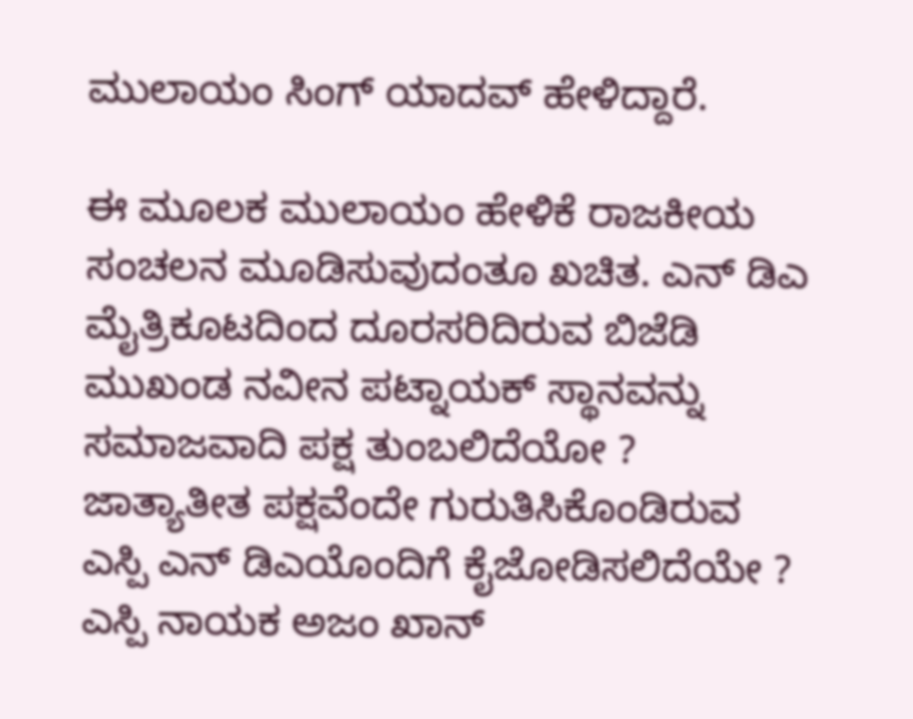ಮುಲಾಯಂ ಸಿಂಗ್ ಯಾದವ್ ಹೇಳಿದ್ದಾರೆ.

ಈ ಮೂಲಕ ಮುಲಾಯಂ ಹೇಳಿಕೆ ರಾಜಕೀಯ ಸಂಚಲನ ಮೂಡಿಸುವುದಂತೂ ಖಚಿತ. ಎನ್ ಡಿಎ ಮೈತ್ರಿಕೂಟದಿಂದ ದೂರಸರಿದಿರುವ ಬಿಜೆಡಿ ಮುಖಂಡ ನವೀನ ಪಟ್ನಾಯಕ್ ಸ್ಥಾನವನ್ನು ಸಮಾಜವಾದಿ ಪಕ್ಷ ತುಂಬಲಿದೆಯೋ ? ಜಾತ್ಯಾತೀತ ಪಕ್ಷವೆಂದೇ ಗುರುತಿಸಿಕೊಂಡಿರುವ ಎಸ್ಪಿ ಎನ್ ಡಿಎಯೊಂದಿಗೆ ಕೈಜೋಡಿಸಲಿದೆಯೇ ? ಎಸ್ಪಿ ನಾಯಕ ಅಜಂ ಖಾನ್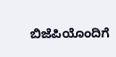ಬಿಜೆಪಿಯೊಂದಿಗೆ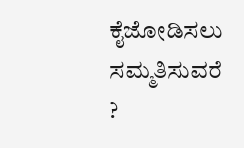ಕೈಜೋಡಿಸಲು ಸಮ್ಮತಿಸುವರೆ ?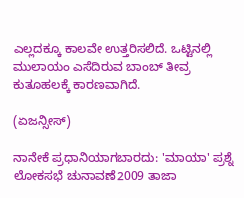ಎಲ್ಲದಕ್ಕೂ ಕಾಲವೇ ಉತ್ತರಿಸಲಿದೆ. ಒಟ್ಟಿನಲ್ಲಿ ಮುಲಾಯಂ ಎಸೆದಿರುವ ಬಾಂಬ್ ತೀವ್ರ ಕುತೂಹಲಕ್ಕೆ ಕಾರಣವಾಗಿದೆ.

(ಏಜನ್ಸೀಸ್)

ನಾನೇಕೆ ಪ್ರಧಾನಿಯಾಗಬಾರದು: 'ಮಾಯಾ' ಪ್ರಶ್ನೆ
ಲೋಕಸಭೆ ಚುನಾವಣೆ2009 ತಾಜಾ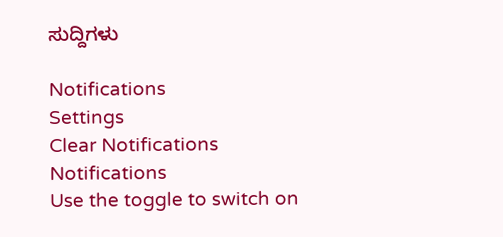ಸುದ್ದಿಗಳು

Notifications
Settings
Clear Notifications
Notifications
Use the toggle to switch on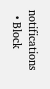notifications
  • Block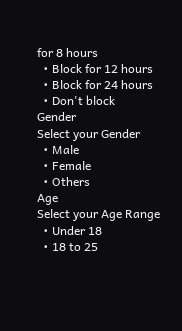for 8 hours
  • Block for 12 hours
  • Block for 24 hours
  • Don't block
Gender
Select your Gender
  • Male
  • Female
  • Others
Age
Select your Age Range
  • Under 18
  • 18 to 25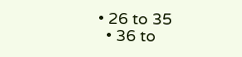• 26 to 35
  • 36 to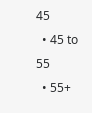45
  • 45 to 55
  • 55+